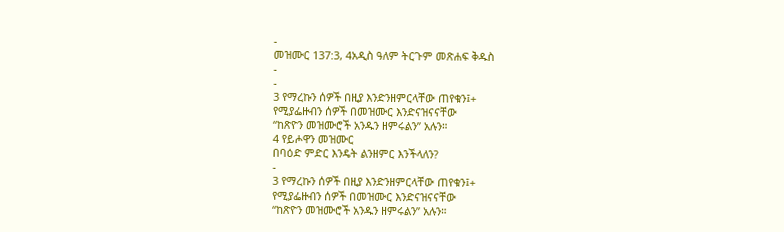-
መዝሙር 137:3, 4አዲስ ዓለም ትርጉም መጽሐፍ ቅዱስ
-
-
3 የማረኩን ሰዎች በዚያ እንድንዘምርላቸው ጠየቁን፤+
የሚያፌዙብን ሰዎች በመዝሙር እንድናዝናናቸው
“ከጽዮን መዝሙሮች አንዱን ዘምሩልን” አሉን።
4 የይሖዋን መዝሙር
በባዕድ ምድር እንዴት ልንዘምር እንችላለን?
-
3 የማረኩን ሰዎች በዚያ እንድንዘምርላቸው ጠየቁን፤+
የሚያፌዙብን ሰዎች በመዝሙር እንድናዝናናቸው
“ከጽዮን መዝሙሮች አንዱን ዘምሩልን” አሉን።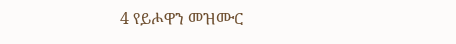4 የይሖዋን መዝሙር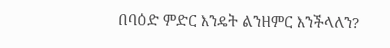በባዕድ ምድር እንዴት ልንዘምር እንችላለን?